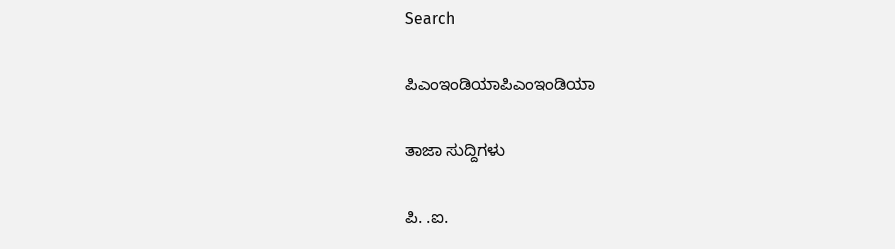Search

ಪಿಎಂಇಂಡಿಯಾಪಿಎಂಇಂಡಿಯಾ

ತಾಜಾ ಸುದ್ದಿಗಳು

ಪಿ. .ಐ.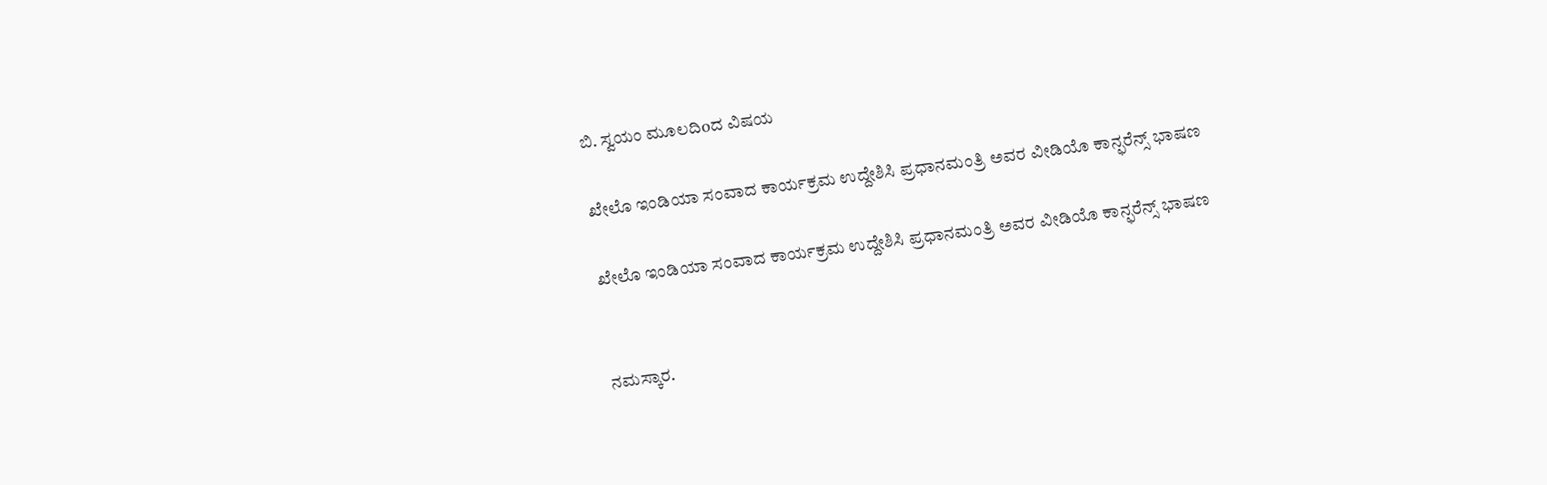ಬಿ. ಸ್ವಯಂ ಮೂಲದಿoದ ವಿಷಯ

ಖೇಲೊ ಇಂಡಿಯಾ ಸಂವಾದ ಕಾರ್ಯಕ್ರಮ ಉದ್ದೇಶಿಸಿ ಪ್ರಧಾನಮಂತ್ರಿ ಅವರ ವೀಡಿಯೊ ಕಾನ್ಫರೆನ್ಸ್ ಭಾಷಣ

ಖೇಲೊ ಇಂಡಿಯಾ ಸಂವಾದ ಕಾರ್ಯಕ್ರಮ ಉದ್ದೇಶಿಸಿ ಪ್ರಧಾನಮಂತ್ರಿ ಅವರ ವೀಡಿಯೊ ಕಾನ್ಫರೆನ್ಸ್ ಭಾಷಣ


ನಮಸ್ಕಾರ.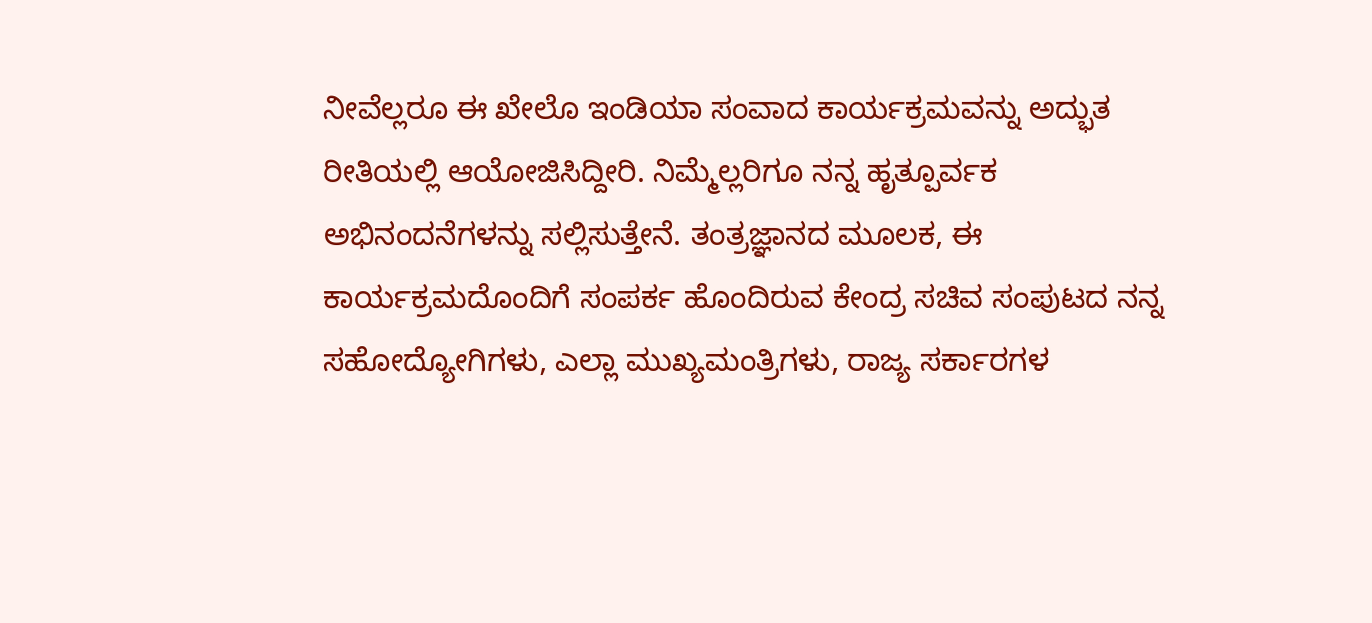ನೀವೆಲ್ಲರೂ ಈ ಖೇಲೊ ಇಂಡಿಯಾ ಸಂವಾದ ಕಾರ್ಯಕ್ರಮವನ್ನು ಅದ್ಭುತ ರೀತಿಯಲ್ಲಿ ಆಯೋಜಿಸಿದ್ದೀರಿ. ನಿಮ್ಮೆಲ್ಲರಿಗೂ ನನ್ನ ಹೃತ್ಪೂರ್ವಕ ಅಭಿನಂದನೆಗಳನ್ನು ಸಲ್ಲಿಸುತ್ತೇನೆ. ತಂತ್ರಜ್ಞಾನದ ಮೂಲಕ, ಈ ಕಾರ್ಯಕ್ರಮದೊಂದಿಗೆ ಸಂಪರ್ಕ ಹೊಂದಿರುವ ಕೇಂದ್ರ ಸಚಿವ ಸಂಪುಟದ ನನ್ನ ಸಹೋದ್ಯೋಗಿಗಳು, ಎಲ್ಲಾ ಮುಖ್ಯಮಂತ್ರಿಗಳು, ರಾಜ್ಯ ಸರ್ಕಾರಗಳ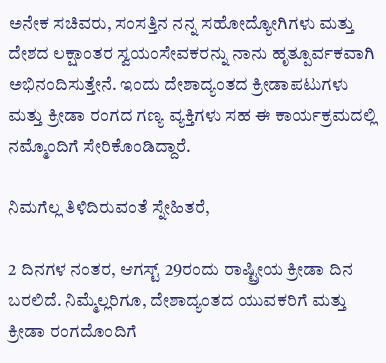ಅನೇಕ ಸಚಿವರು, ಸಂಸತ್ತಿನ ನನ್ನ ಸಹೋದ್ಯೋಗಿಗಳು ಮತ್ತು ದೇಶದ ಲಕ್ಷಾಂತರ ಸ್ವಯಂಸೇವಕರನ್ನು ನಾನು ಹೃತ್ಪೂರ್ವಕವಾಗಿ ಅಭಿನಂದಿಸುತ್ತೇನೆ. ಇಂದು ದೇಶಾದ್ಯಂತದ ಕ್ರೀಡಾಪಟುಗಳು ಮತ್ತು ಕ್ರೀಡಾ ರಂಗದ ಗಣ್ಯ ವ್ಯಕ್ತಿಗಳು ಸಹ ಈ ಕಾರ್ಯಕ್ರಮದಲ್ಲಿ ನಮ್ಮೊಂದಿಗೆ ಸೇರಿಕೊಂಡಿದ್ದಾರೆ.

ನಿಮಗೆಲ್ಲ ತಿಳಿದಿರುವಂತೆ ಸ್ನೇಹಿತರೆ,

2 ದಿನಗಳ ನಂತರ, ಆಗಸ್ಟ್ 29ರಂದು ರಾಷ್ಟ್ರೀಯ ಕ್ರೀಡಾ ದಿನ ಬರಲಿದೆ. ನಿಮ್ಮೆಲ್ಲರಿಗೂ, ದೇಶಾದ್ಯಂತದ ಯುವಕರಿಗೆ ಮತ್ತು ಕ್ರೀಡಾ ರಂಗದೊಂದಿಗೆ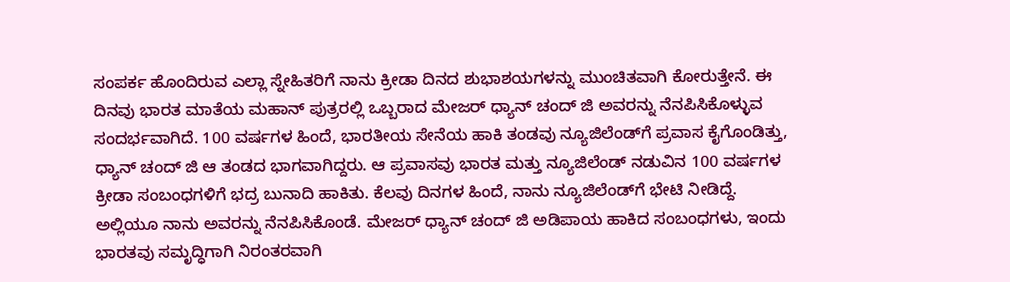ಸಂಪರ್ಕ ಹೊಂದಿರುವ ಎಲ್ಲಾ ಸ್ನೇಹಿತರಿಗೆ ನಾನು ಕ್ರೀಡಾ ದಿನದ ಶುಭಾಶಯಗಳನ್ನು ಮುಂಚಿತವಾಗಿ ಕೋರುತ್ತೇನೆ. ಈ ದಿನವು ಭಾರತ ಮಾತೆಯ ಮಹಾನ್ ಪುತ್ರರಲ್ಲಿ ಒಬ್ಬರಾದ ಮೇಜರ್ ಧ್ಯಾನ್ ಚಂದ್ ಜಿ ಅವರನ್ನು ನೆನಪಿಸಿಕೊಳ್ಳುವ ಸಂದರ್ಭವಾಗಿದೆ. 100 ವರ್ಷಗಳ ಹಿಂದೆ, ಭಾರತೀಯ ಸೇನೆಯ ಹಾಕಿ ತಂಡವು ನ್ಯೂಜಿಲೆಂಡ್‌ಗೆ ಪ್ರವಾಸ ಕೈಗೊಂಡಿತ್ತು, ಧ್ಯಾನ್ ಚಂದ್ ಜಿ ಆ ತಂಡದ ಭಾಗವಾಗಿದ್ದರು. ಆ ಪ್ರವಾಸವು ಭಾರತ ಮತ್ತು ನ್ಯೂಜಿಲೆಂಡ್ ನಡುವಿನ 100 ವರ್ಷಗಳ ಕ್ರೀಡಾ ಸಂಬಂಧಗಳಿಗೆ ಭದ್ರ ಬುನಾದಿ ಹಾಕಿತು. ಕೆಲವು ದಿನಗಳ ಹಿಂದೆ, ನಾನು ನ್ಯೂಜಿಲೆಂಡ್‌ಗೆ ಭೇಟಿ ನೀಡಿದ್ದೆ. ಅಲ್ಲಿಯೂ ನಾನು ಅವರನ್ನು ನೆನಪಿಸಿಕೊಂಡೆ. ಮೇಜರ್ ಧ್ಯಾನ್ ಚಂದ್ ಜಿ ಅಡಿಪಾಯ ಹಾಕಿದ ಸಂಬಂಧಗಳು, ಇಂದು ಭಾರತವು ಸಮೃದ್ಧಿಗಾಗಿ ನಿರಂತರವಾಗಿ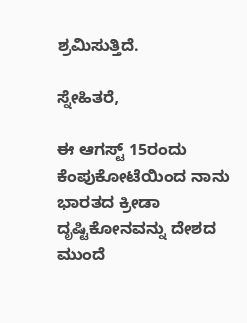ಶ್ರಮಿಸುತ್ತಿದೆ.

ಸ್ನೇಹಿತರೆ,

ಈ ಆಗಸ್ಟ್ 15ರಂದು ಕೆಂಪುಕೋಟೆಯಿಂದ ನಾನು ಭಾರತದ ಕ್ರೀಡಾ ದೃಷ್ಟಿಕೋನವನ್ನು ದೇಶದ ಮುಂದೆ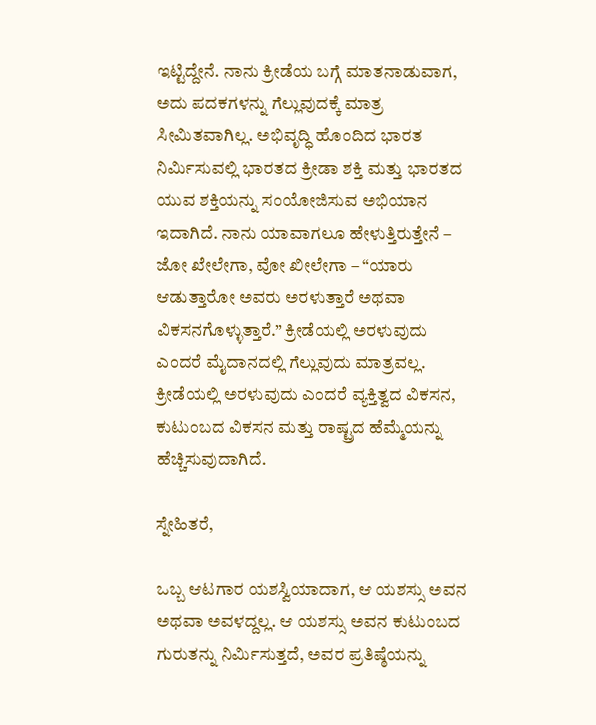ಇಟ್ಟಿದ್ದೇನೆ. ನಾನು ಕ್ರೀಡೆಯ ಬಗ್ಗೆ ಮಾತನಾಡುವಾಗ, ಅದು ಪದಕಗಳನ್ನು ಗೆಲ್ಲುವುದಕ್ಕೆ ಮಾತ್ರ ಸೀಮಿತವಾಗಿಲ್ಲ. ಅಭಿವೃದ್ಧಿ ಹೊಂದಿದ ಭಾರತ ನಿರ್ಮಿಸುವಲ್ಲಿ ಭಾರತದ ಕ್ರೀಡಾ ಶಕ್ತಿ ಮತ್ತು ಭಾರತದ ಯುವ ಶಕ್ತಿಯನ್ನು ಸಂಯೋಜಿಸುವ ಅಭಿಯಾನ ಇದಾಗಿದೆ. ನಾನು ಯಾವಾಗಲೂ ಹೇಳುತ್ತಿರುತ್ತೇನೆ – ಜೋ ಖೇಲೇಗಾ, ವೋ ಖೀಲೇಗಾ – “ಯಾರು ಆಡುತ್ತಾರೋ ಅವರು ಅರಳುತ್ತಾರೆ ಅಥವಾ ವಿಕಸನಗೊಳ್ಳುತ್ತಾರೆ.” ಕ್ರೀಡೆಯಲ್ಲಿ ಅರಳುವುದು ಎಂದರೆ ಮೈದಾನದಲ್ಲಿ ಗೆಲ್ಲುವುದು ಮಾತ್ರವಲ್ಲ. ಕ್ರೀಡೆಯಲ್ಲಿ ಅರಳುವುದು ಎಂದರೆ ವ್ಯಕ್ತಿತ್ವದ ವಿಕಸನ, ಕುಟುಂಬದ ವಿಕಸನ ಮತ್ತು ರಾಷ್ಟ್ರದ ಹೆಮ್ಮೆಯನ್ನು ಹೆಚ್ಚಿಸುವುದಾಗಿದೆ.

ಸ್ನೇಹಿತರೆ,

ಒಬ್ಬ ಆಟಗಾರ ಯಶಸ್ವಿಯಾದಾಗ, ಆ ಯಶಸ್ಸು ಅವನ ಅಥವಾ ಅವಳದ್ದಲ್ಲ. ಆ ಯಶಸ್ಸು ಅವನ ಕುಟುಂಬದ ಗುರುತನ್ನು ನಿರ್ಮಿಸುತ್ತದೆ, ಅವರ ಪ್ರತಿಷ್ಠೆಯನ್ನು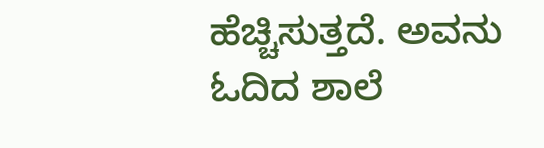ಹೆಚ್ಚಿಸುತ್ತದೆ. ಅವನು ಓದಿದ ಶಾಲೆ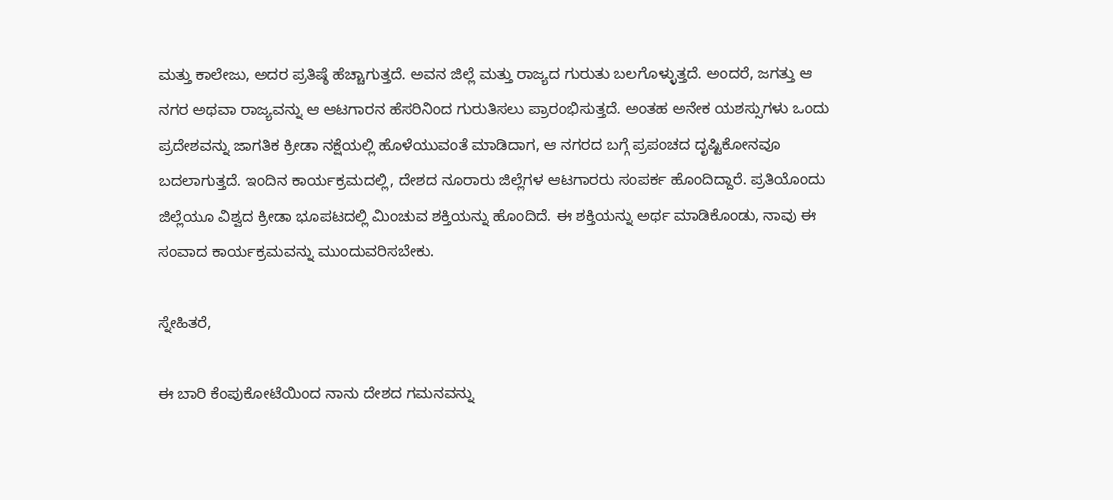ಮತ್ತು ಕಾಲೇಜು, ಅದರ ಪ್ರತಿಷ್ಠೆ ಹೆಚ್ಚಾಗುತ್ತದೆ. ಅವನ ಜಿಲ್ಲೆ ಮತ್ತು ರಾಜ್ಯದ ಗುರುತು ಬಲಗೊಳ್ಳುತ್ತದೆ. ಅಂದರೆ, ಜಗತ್ತು ಆ ನಗರ ಅಥವಾ ರಾಜ್ಯವನ್ನು ಆ ಆಟಗಾರನ ಹೆಸರಿನಿಂದ ಗುರುತಿಸಲು ಪ್ರಾರಂಭಿಸುತ್ತದೆ. ಅಂತಹ ಅನೇಕ ಯಶಸ್ಸುಗಳು ಒಂದು ಪ್ರದೇಶವನ್ನು ಜಾಗತಿಕ ಕ್ರೀಡಾ ನಕ್ಷೆಯಲ್ಲಿ ಹೊಳೆಯುವಂತೆ ಮಾಡಿದಾಗ, ಆ ನಗರದ ಬಗ್ಗೆ ಪ್ರಪಂಚದ ದೃಷ್ಟಿಕೋನವೂ ಬದಲಾಗುತ್ತದೆ. ಇಂದಿನ ಕಾರ್ಯಕ್ರಮದಲ್ಲಿ, ದೇಶದ ನೂರಾರು ಜಿಲ್ಲೆಗಳ ಆಟಗಾರರು ಸಂಪರ್ಕ ಹೊಂದಿದ್ದಾರೆ. ಪ್ರತಿಯೊಂದು ಜಿಲ್ಲೆಯೂ ವಿಶ್ವದ ಕ್ರೀಡಾ ಭೂಪಟದಲ್ಲಿ ಮಿಂಚುವ ಶಕ್ತಿಯನ್ನು ಹೊಂದಿದೆ. ಈ ಶಕ್ತಿಯನ್ನು ಅರ್ಥ ಮಾಡಿಕೊಂಡು, ನಾವು ಈ ಸಂವಾದ ಕಾರ್ಯಕ್ರಮವನ್ನು ಮುಂದುವರಿಸಬೇಕು.

ಸ್ನೇಹಿತರೆ,

ಈ ಬಾರಿ ಕೆಂಪುಕೋಟೆಯಿಂದ ನಾನು ದೇಶದ ಗಮನವನ್ನು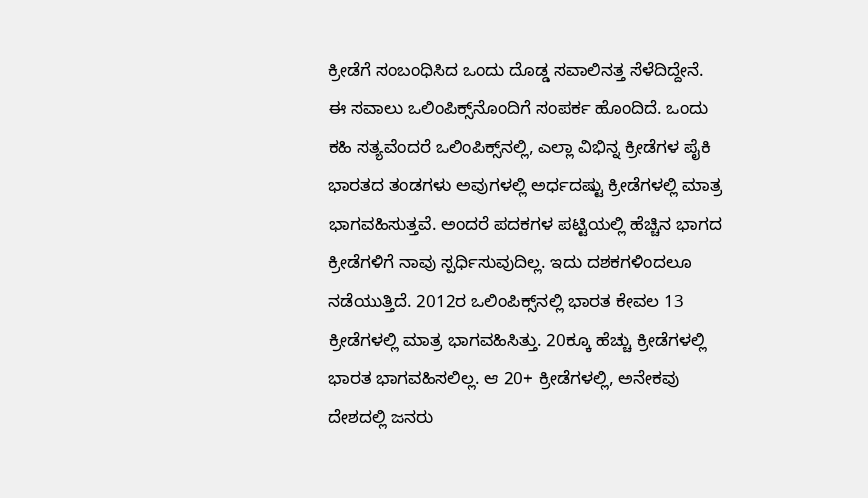ಕ್ರೀಡೆಗೆ ಸಂಬಂಧಿಸಿದ ಒಂದು ದೊಡ್ಡ ಸವಾಲಿನತ್ತ ಸೆಳೆದಿದ್ದೇನೆ. ಈ ಸವಾಲು ಒಲಿಂಪಿಕ್ಸ್‌ನೊಂದಿಗೆ ಸಂಪರ್ಕ ಹೊಂದಿದೆ. ಒಂದು ಕಹಿ ಸತ್ಯವೆಂದರೆ ಒಲಿಂಪಿಕ್ಸ್‌ನಲ್ಲಿ, ಎಲ್ಲಾ ವಿಭಿನ್ನ ಕ್ರೀಡೆಗಳ ಪೈಕಿ ಭಾರತದ ತಂಡಗಳು ಅವುಗಳಲ್ಲಿ ಅರ್ಧದಷ್ಟು ಕ್ರೀಡೆಗಳಲ್ಲಿ ಮಾತ್ರ ಭಾಗವಹಿಸುತ್ತವೆ. ಅಂದರೆ ಪದಕಗಳ ಪಟ್ಟಿಯಲ್ಲಿ ಹೆಚ್ಚಿನ ಭಾಗದ ಕ್ರೀಡೆಗಳಿಗೆ ನಾವು ಸ್ಪರ್ಧಿಸುವುದಿಲ್ಲ. ಇದು ದಶಕಗಳಿಂದಲೂ ನಡೆಯುತ್ತಿದೆ. 2012ರ ಒಲಿಂಪಿಕ್ಸ್‌ನಲ್ಲಿ ಭಾರತ ಕೇವಲ 13 ಕ್ರೀಡೆಗಳಲ್ಲಿ ಮಾತ್ರ ಭಾಗವಹಿಸಿತ್ತು. 20ಕ್ಕೂ ಹೆಚ್ಚು ಕ್ರೀಡೆಗಳಲ್ಲಿ ಭಾರತ ಭಾಗವಹಿಸಲಿಲ್ಲ. ಆ 20+ ಕ್ರೀಡೆಗಳಲ್ಲಿ, ಅನೇಕವು ದೇಶದಲ್ಲಿ ಜನರು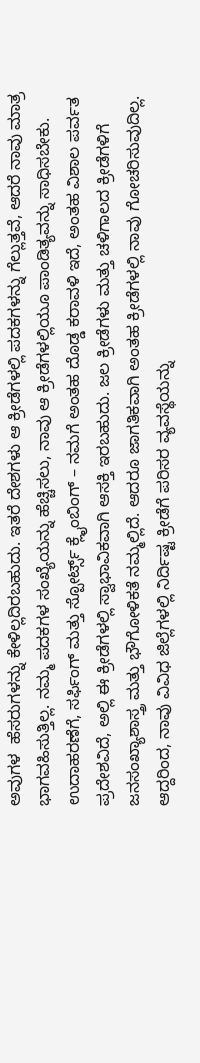ಅವುಗಳ  ಹೆಸರುಗಳನ್ನು ಕೇಳಿಲ್ಲದಿರಬಹುದು. ಇತರೆ ದೇಶಗಳು ಆ ಕ್ರೀಡೆಗಳಲ್ಲಿ ಪದಕಗಳನ್ನು ಗೆಲ್ಲುತ್ತವೆ, ಆದರೆ ನಾವು ಮಾತ್ರ ಭಾಗವಹಿಸುತ್ತಿಲ್ಲ. ನಮ್ಮ ಪದಕಗಳ ಸಂಖ್ಯೆಯನ್ನು ಹೆಚ್ಚಿಸಲು, ನಾವು ಆ ಕ್ರೀಡೆಗಳಲ್ಲಿಯೂ ಪಾಂಡಿತ್ಯವನ್ನು ಸಾಧಿಸಬೇಕು. ಉದಾಹರಣೆಗೆ, ಸರ್ಫಿಂಗ್ ಮತ್ತು ಸ್ಪೋರ್ಟ್ಸ್ ಕ್ಲೈಂಬಿಂಗ್ – ನಮಗೆ ಅಂತಹ ದೊಡ್ಡ ಕರಾವಳಿ ಇದೆ, ಅಂತಹ ವಿಶಾಲ ಪರ್ವತ ಪ್ರದೇಶವಿದೆ, ಅಲ್ಲಿ ಈ ಕ್ರೀಡೆಗಳಲ್ಲಿ ಸ್ವಾಭಾವಿಕವಾಗಿ ಆಸಕ್ತಿ ಇರಬಹುದು. ಜಲ ಕ್ರೀಡೆಗಳು ಮತ್ತು ಚಳಿಗಾಲದ ಕ್ರೀಡೆಗಳಿಗೆ ಜನಸಂಖ್ಯಾಶಾಸ್ತ್ರ ಮತ್ತು ಭೌಗೋಳಿಕತೆ ನಮ್ಮಲ್ಲಿದೆ. ಆದರೂ ಜಾಗತಿಕವಾಗಿ ಅಂತಹ ಕ್ರೀಡೆಗಳಲ್ಲಿ ನಾವು ಗೋಚರಿಸುವುದಿಲ್ಲ. ಆದ್ದರಿಂದ, ನಾವು ವಿವಿಧ ಜಿಲ್ಲೆಗಳಲ್ಲಿ ನಿರ್ದಿಷ್ಟ ಕ್ರೀಡೆಗೆ ಪರಿಸರ ವ್ಯವಸ್ಥೆಯನ್ನು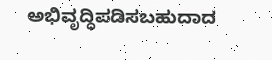ಅಭಿವೃದ್ಧಿಪಡಿಸಬಹುದಾದ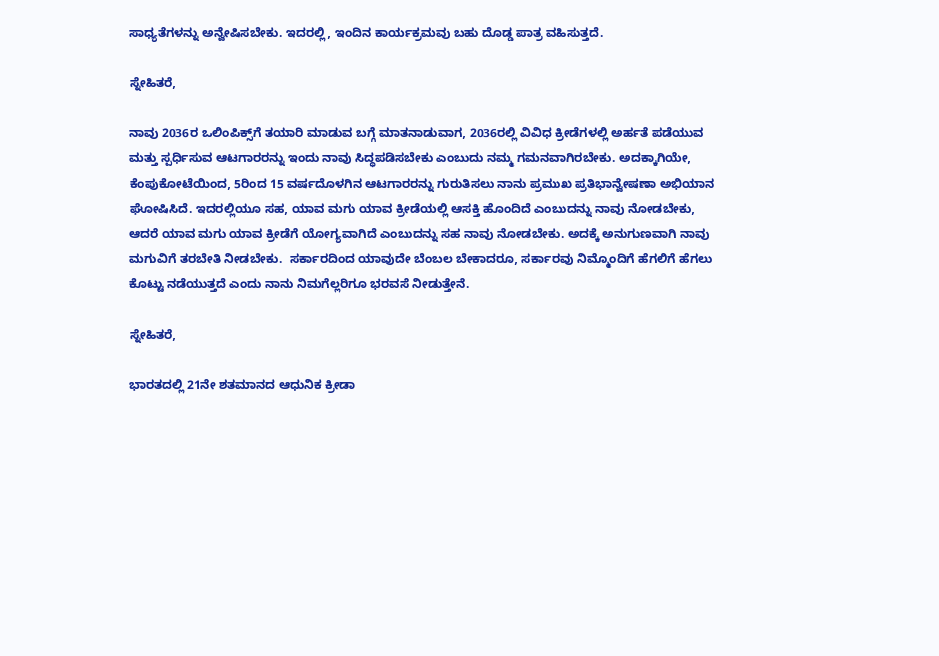ಸಾಧ್ಯತೆಗಳನ್ನು ಅನ್ವೇಷಿಸಬೇಕು. ಇದರಲ್ಲಿ, ಇಂದಿನ ಕಾರ್ಯಕ್ರಮವು ಬಹು ದೊಡ್ಡ ಪಾತ್ರ ವಹಿಸುತ್ತದೆ.

ಸ್ನೇಹಿತರೆ,

ನಾವು 2036ರ ಒಲಿಂಪಿಕ್ಸ್‌ಗೆ ತಯಾರಿ ಮಾಡುವ ಬಗ್ಗೆ ಮಾತನಾಡುವಾಗ, 2036ರಲ್ಲಿ ವಿವಿಧ ಕ್ರೀಡೆಗಳಲ್ಲಿ ಅರ್ಹತೆ ಪಡೆಯುವ ಮತ್ತು ಸ್ಪರ್ಧಿಸುವ ಆಟಗಾರರನ್ನು ಇಂದು ನಾವು ಸಿದ್ಧಪಡಿಸಬೇಕು ಎಂಬುದು ನಮ್ಮ ಗಮನವಾಗಿರಬೇಕು. ಅದಕ್ಕಾಗಿಯೇ, ಕೆಂಪುಕೋಟೆಯಿಂದ, 5ರಿಂದ 15 ವರ್ಷದೊಳಗಿನ ಆಟಗಾರರನ್ನು ಗುರುತಿಸಲು ನಾನು ಪ್ರಮುಖ ಪ್ರತಿಭಾನ್ವೇಷಣಾ ಅಭಿಯಾನ ಘೋಷಿಸಿದೆ. ಇದರಲ್ಲಿಯೂ ಸಹ, ಯಾವ ಮಗು ಯಾವ ಕ್ರೀಡೆಯಲ್ಲಿ ಆಸಕ್ತಿ ಹೊಂದಿದೆ ಎಂಬುದನ್ನು ನಾವು ನೋಡಬೇಕು, ಆದರೆ ಯಾವ ಮಗು ಯಾವ ಕ್ರೀಡೆಗೆ ಯೋಗ್ಯವಾಗಿದೆ ಎಂಬುದನ್ನು ಸಹ ನಾವು ನೋಡಬೇಕು. ಅದಕ್ಕೆ ಅನುಗುಣವಾಗಿ ನಾವು ಮಗುವಿಗೆ ತರಬೇತಿ ನೀಡಬೇಕು.  ಸರ್ಕಾರದಿಂದ ಯಾವುದೇ ಬೆಂಬಲ ಬೇಕಾದರೂ, ಸರ್ಕಾರವು ನಿಮ್ಮೊಂದಿಗೆ ಹೆಗಲಿಗೆ ಹೆಗಲು ಕೊಟ್ಟು ನಡೆಯುತ್ತದೆ ಎಂದು ನಾನು ನಿಮಗೆಲ್ಲರಿಗೂ ಭರವಸೆ ನೀಡುತ್ತೇನೆ.

ಸ್ನೇಹಿತರೆ,

ಭಾರತದಲ್ಲಿ 21ನೇ ಶತಮಾನದ ಆಧುನಿಕ ಕ್ರೀಡಾ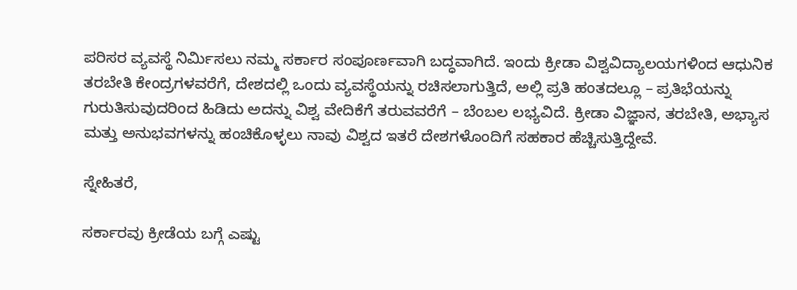ಪರಿಸರ ವ್ಯವಸ್ಥೆ ನಿರ್ಮಿಸಲು ನಮ್ಮ ಸರ್ಕಾರ ಸಂಪೂರ್ಣವಾಗಿ ಬದ್ಧವಾಗಿದೆ. ಇಂದು ಕ್ರೀಡಾ ವಿಶ್ವವಿದ್ಯಾಲಯಗಳಿಂದ ಆಧುನಿಕ ತರಬೇತಿ ಕೇಂದ್ರಗಳವರೆಗೆ, ದೇಶದಲ್ಲಿ ಒಂದು ವ್ಯವಸ್ಥೆಯನ್ನು ರಚಿಸಲಾಗುತ್ತಿದೆ, ಅಲ್ಲಿ ಪ್ರತಿ ಹಂತದಲ್ಲೂ – ಪ್ರತಿಭೆಯನ್ನು ಗುರುತಿಸುವುದರಿಂದ ಹಿಡಿದು ಅದನ್ನು ವಿಶ್ವ ವೇದಿಕೆಗೆ ತರುವವರೆಗೆ – ಬೆಂಬಲ ಲಭ್ಯವಿದೆ. ಕ್ರೀಡಾ ವಿಜ್ಞಾನ, ತರಬೇತಿ, ಅಭ್ಯಾಸ ಮತ್ತು ಅನುಭವಗಳನ್ನು ಹಂಚಿಕೊಳ್ಳಲು ನಾವು ವಿಶ್ವದ ಇತರೆ ದೇಶಗಳೊಂದಿಗೆ ಸಹಕಾರ ಹೆಚ್ಚಿಸುತ್ತಿದ್ದೇವೆ.

ಸ್ನೇಹಿತರೆ,

ಸರ್ಕಾರವು ಕ್ರೀಡೆಯ ಬಗ್ಗೆ ಎಷ್ಟು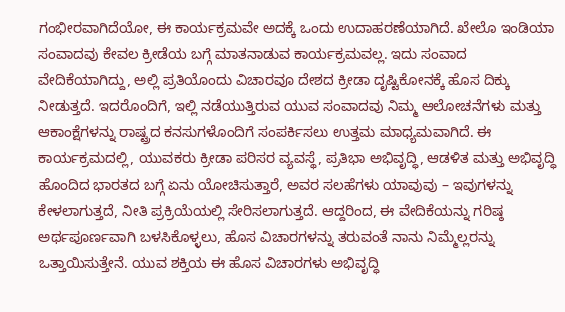ಗಂಭೀರವಾಗಿದೆಯೋ, ಈ ಕಾರ್ಯಕ್ರಮವೇ ಅದಕ್ಕೆ ಒಂದು ಉದಾಹರಣೆಯಾಗಿದೆ. ಖೇಲೊ ಇಂಡಿಯಾ ಸಂವಾದವು ಕೇವಲ ಕ್ರೀಡೆಯ ಬಗ್ಗೆ ಮಾತನಾಡುವ ಕಾರ್ಯಕ್ರಮವಲ್ಲ. ಇದು ಸಂವಾದ ವೇದಿಕೆಯಾಗಿದ್ದು, ಅಲ್ಲಿ ಪ್ರತಿಯೊಂದು ವಿಚಾರವೂ ದೇಶದ ಕ್ರೀಡಾ ದೃಷ್ಟಿಕೋನಕ್ಕೆ ಹೊಸ ದಿಕ್ಕು ನೀಡುತ್ತದೆ. ಇದರೊಂದಿಗೆ, ಇಲ್ಲಿ ನಡೆಯುತ್ತಿರುವ ಯುವ ಸಂವಾದವು ನಿಮ್ಮ ಆಲೋಚನೆಗಳು ಮತ್ತು ಆಕಾಂಕ್ಷೆಗಳನ್ನು ರಾಷ್ಟ್ರದ ಕನಸುಗಳೊಂದಿಗೆ ಸಂಪರ್ಕಿಸಲು ಉತ್ತಮ ಮಾಧ್ಯಮವಾಗಿದೆ. ಈ ಕಾರ್ಯಕ್ರಮದಲ್ಲಿ, ಯುವಕರು ಕ್ರೀಡಾ ಪರಿಸರ ವ್ಯವಸ್ಥೆ, ಪ್ರತಿಭಾ ಅಭಿವೃದ್ಧಿ, ಆಡಳಿತ ಮತ್ತು ಅಭಿವೃದ್ಧಿ ಹೊಂದಿದ ಭಾರತದ ಬಗ್ಗೆ ಏನು ಯೋಚಿಸುತ್ತಾರೆ, ಅವರ ಸಲಹೆಗಳು ಯಾವುವು – ಇವುಗಳನ್ನು ಕೇಳಲಾಗುತ್ತದೆ, ನೀತಿ ಪ್ರಕ್ರಿಯೆಯಲ್ಲಿ ಸೇರಿಸಲಾಗುತ್ತದೆ. ಆದ್ದರಿಂದ, ಈ ವೇದಿಕೆಯನ್ನು ಗರಿಷ್ಠ ಅರ್ಥಪೂರ್ಣವಾಗಿ ಬಳಸಿಕೊಳ್ಳಲು, ಹೊಸ ವಿಚಾರಗಳನ್ನು ತರುವಂತೆ ನಾನು ನಿಮ್ಮೆಲ್ಲರನ್ನು ಒತ್ತಾಯಿಸುತ್ತೇನೆ. ಯುವ ಶಕ್ತಿಯ ಈ ಹೊಸ ವಿಚಾರಗಳು ಅಭಿವೃದ್ಧಿ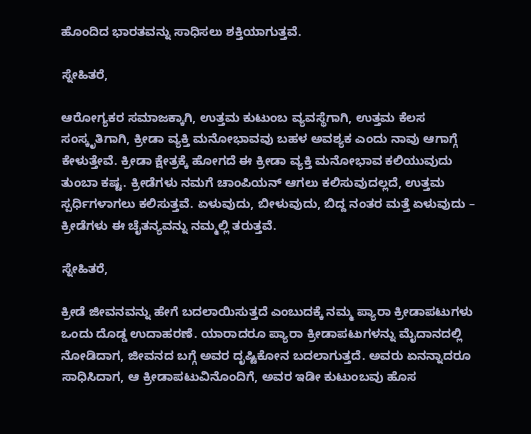ಹೊಂದಿದ ಭಾರತವನ್ನು ಸಾಧಿಸಲು ಶಕ್ತಿಯಾಗುತ್ತವೆ.

ಸ್ನೇಹಿತರೆ,

ಆರೋಗ್ಯಕರ ಸಮಾಜಕ್ಕಾಗಿ, ಉತ್ತಮ ಕುಟುಂಬ ವ್ಯವಸ್ಥೆಗಾಗಿ, ಉತ್ತಮ ಕೆಲಸ ಸಂಸ್ಕೃತಿಗಾಗಿ, ಕ್ರೀಡಾ ವ್ಯಕ್ತಿ ಮನೋಭಾವವು ಬಹಳ ಅವಶ್ಯಕ ಎಂದು ನಾವು ಆಗಾಗ್ಗೆ ಕೇಳುತ್ತೇವೆ. ಕ್ರೀಡಾ ಕ್ಷೇತ್ರಕ್ಕೆ ಹೋಗದೆ ಈ ಕ್ರೀಡಾ ವ್ಯಕ್ತಿ ಮನೋಭಾವ ಕಲಿಯುವುದು ತುಂಬಾ ಕಷ್ಟ. ಕ್ರೀಡೆಗಳು ನಮಗೆ ಚಾಂಪಿಯನ್ ಆಗಲು ಕಲಿಸುವುದಲ್ಲದೆ, ಉತ್ತಮ ಸ್ಪರ್ಧಿಗಳಾಗಲು ಕಲಿಸುತ್ತವೆ. ಏಳುವುದು, ಬೀಳುವುದು, ಬಿದ್ದ ನಂತರ ಮತ್ತೆ ಏಳುವುದು – ಕ್ರೀಡೆಗಳು ಈ ಚೈತನ್ಯವನ್ನು ನಮ್ಮಲ್ಲಿ ತರುತ್ತವೆ.

ಸ್ನೇಹಿತರೆ,

ಕ್ರೀಡೆ ಜೀವನವನ್ನು ಹೇಗೆ ಬದಲಾಯಿಸುತ್ತದೆ ಎಂಬುದಕ್ಕೆ ನಮ್ಮ ಪ್ಯಾರಾ ಕ್ರೀಡಾಪಟುಗಳು ಒಂದು ದೊಡ್ಡ ಉದಾಹರಣೆ. ಯಾರಾದರೂ ಪ್ಯಾರಾ ಕ್ರೀಡಾಪಟುಗಳನ್ನು ಮೈದಾನದಲ್ಲಿ ನೋಡಿದಾಗ, ಜೀವನದ ಬಗ್ಗೆ ಅವರ ದೃಷ್ಟಿಕೋನ ಬದಲಾಗುತ್ತದೆ. ಅವರು ಏನನ್ನಾದರೂ ಸಾಧಿಸಿದಾಗ, ಆ ಕ್ರೀಡಾಪಟುವಿನೊಂದಿಗೆ, ಅವರ ಇಡೀ ಕುಟುಂಬವು ಹೊಸ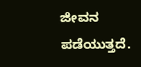ಜೀವನ ಪಡೆಯುತ್ತದೆ.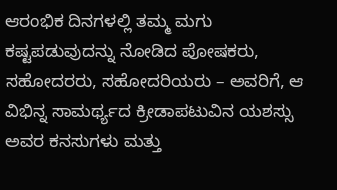ಆರಂಭಿಕ ದಿನಗಳಲ್ಲಿ ತಮ್ಮ ಮಗು ಕಷ್ಟಪಡುವುದನ್ನು ನೋಡಿದ ಪೋಷಕರು, ಸಹೋದರರು, ಸಹೋದರಿಯರು – ಅವರಿಗೆ, ಆ ವಿಭಿನ್ನ ಸಾಮರ್ಥ್ಯದ ಕ್ರೀಡಾಪಟುವಿನ ಯಶಸ್ಸು ಅವರ ಕನಸುಗಳು ಮತ್ತು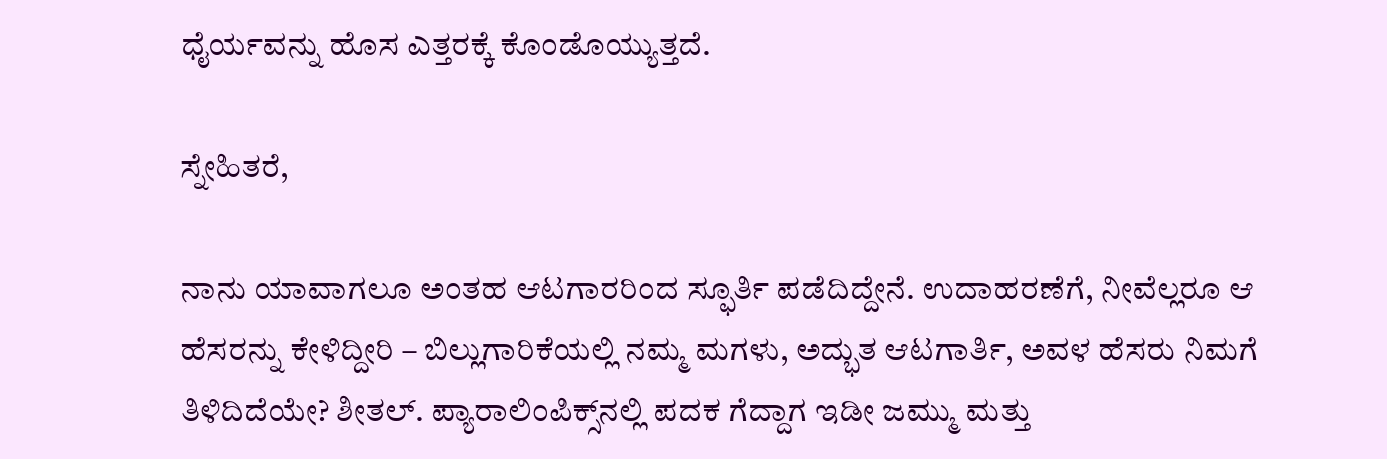ಧೈರ್ಯವನ್ನು ಹೊಸ ಎತ್ತರಕ್ಕೆ ಕೊಂಡೊಯ್ಯುತ್ತದೆ.

ಸ್ನೇಹಿತರೆ,

ನಾನು ಯಾವಾಗಲೂ ಅಂತಹ ಆಟಗಾರರಿಂದ ಸ್ಫೂರ್ತಿ ಪಡೆದಿದ್ದೇನೆ. ಉದಾಹರಣೆಗೆ, ನೀವೆಲ್ಲರೂ ಆ ಹೆಸರನ್ನು ಕೇಳಿದ್ದೀರಿ – ಬಿಲ್ಲುಗಾರಿಕೆಯಲ್ಲಿ ನಮ್ಮ ಮಗಳು, ಅದ್ಭುತ ಆಟಗಾರ್ತಿ, ಅವಳ ಹೆಸರು ನಿಮಗೆ ತಿಳಿದಿದೆಯೇ? ಶೀತಲ್. ಪ್ಯಾರಾಲಿಂಪಿಕ್ಸ್‌ನಲ್ಲಿ ಪದಕ ಗೆದ್ದಾಗ ಇಡೀ ಜಮ್ಮು ಮತ್ತು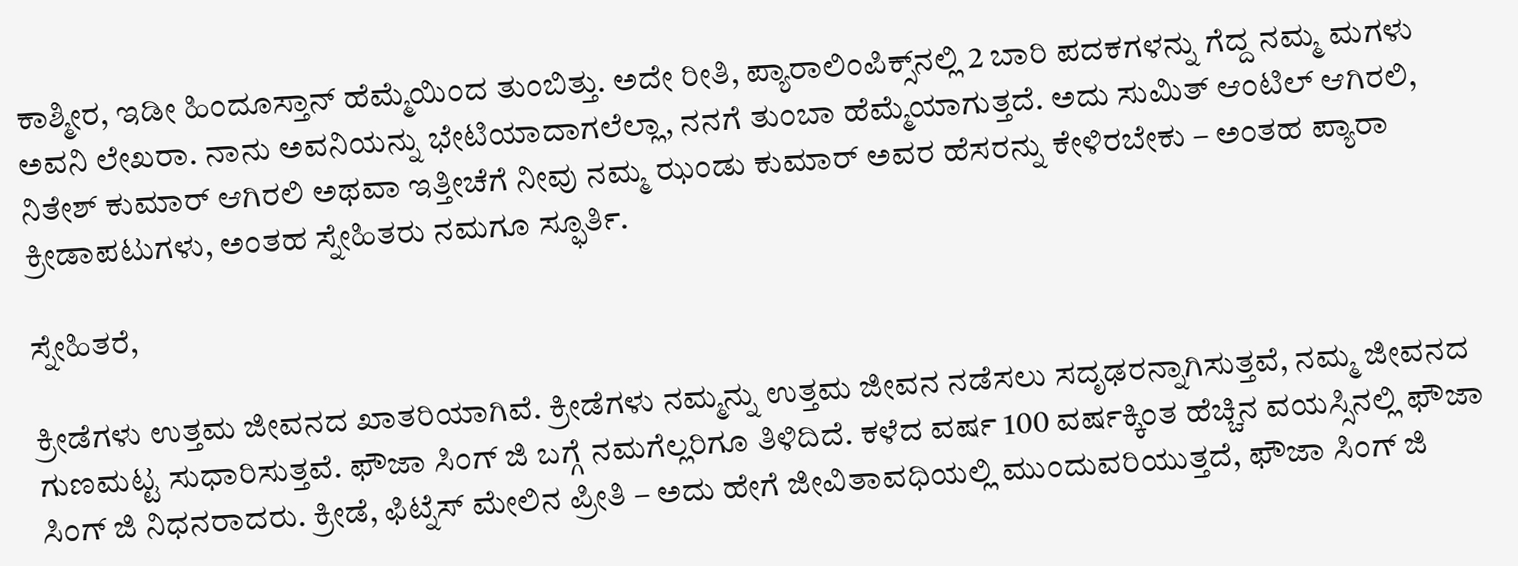ಕಾಶ್ಮೀರ, ಇಡೀ ಹಿಂದೂಸ್ತಾನ್ ಹೆಮ್ಮೆಯಿಂದ ತುಂಬಿತ್ತು. ಅದೇ ರೀತಿ, ಪ್ಯಾರಾಲಿಂಪಿಕ್ಸ್‌ನಲ್ಲಿ 2 ಬಾರಿ ಪದಕಗಳನ್ನು ಗೆದ್ದ ನಮ್ಮ ಮಗಳು ಅವನಿ ಲೇಖರಾ. ನಾನು ಅವನಿಯನ್ನು ಭೇಟಿಯಾದಾಗಲೆಲ್ಲಾ, ನನಗೆ ತುಂಬಾ ಹೆಮ್ಮೆಯಾಗುತ್ತದೆ. ಅದು ಸುಮಿತ್ ಆಂಟಿಲ್ ಆಗಿರಲಿ, ನಿತೇಶ್ ಕುಮಾರ್ ಆಗಿರಲಿ ಅಥವಾ ಇತ್ತೀಚೆಗೆ ನೀವು ನಮ್ಮ ಝಂಡು ಕುಮಾರ್ ಅವರ ಹೆಸರನ್ನು ಕೇಳಿರಬೇಕು – ಅಂತಹ ಪ್ಯಾರಾ ಕ್ರೀಡಾಪಟುಗಳು, ಅಂತಹ ಸ್ನೇಹಿತರು ನಮಗೂ ಸ್ಫೂರ್ತಿ.

ಸ್ನೇಹಿತರೆ,

ಕ್ರೀಡೆಗಳು ಉತ್ತಮ ಜೀವನದ ಖಾತರಿಯಾಗಿವೆ. ಕ್ರೀಡೆಗಳು ನಮ್ಮನ್ನು ಉತ್ತಮ ಜೀವನ ನಡೆಸಲು ಸದೃಢರನ್ನಾಗಿಸುತ್ತವೆ, ನಮ್ಮ ಜೀವನದ ಗುಣಮಟ್ಟ ಸುಧಾರಿಸುತ್ತವೆ. ಫೌಜಾ ಸಿಂಗ್ ಜಿ ಬಗ್ಗೆ ನಮಗೆಲ್ಲರಿಗೂ ತಿಳಿದಿದೆ. ಕಳೆದ ವರ್ಷ 100 ವರ್ಷಕ್ಕಿಂತ ಹೆಚ್ಚಿನ ವಯಸ್ಸಿನಲ್ಲಿ ಫೌಜಾ ಸಿಂಗ್ ಜಿ ನಿಧನರಾದರು. ಕ್ರೀಡೆ, ಫಿಟ್ನೆಸ್ ಮೇಲಿನ ಪ್ರೀತಿ – ಅದು ಹೇಗೆ ಜೀವಿತಾವಧಿಯಲ್ಲಿ ಮುಂದುವರಿಯುತ್ತದೆ, ಫೌಜಾ ಸಿಂಗ್ ಜಿ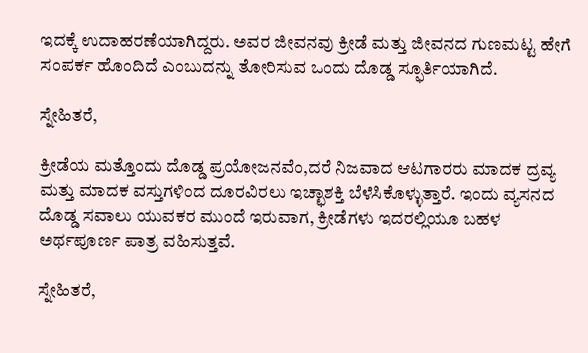ಇದಕ್ಕೆ ಉದಾಹರಣೆಯಾಗಿದ್ದರು. ಅವರ ಜೀವನವು ಕ್ರೀಡೆ ಮತ್ತು ಜೀವನದ ಗುಣಮಟ್ಟ ಹೇಗೆ ಸಂಪರ್ಕ ಹೊಂದಿದೆ ಎಂಬುದನ್ನು ತೋರಿಸುವ ಒಂದು ದೊಡ್ಡ ಸ್ಫೂರ್ತಿಯಾಗಿದೆ.

ಸ್ನೇಹಿತರೆ,

ಕ್ರೀಡೆಯ ಮತ್ತೊಂದು ದೊಡ್ಡ ಪ್ರಯೋಜನವೆಂ,ದರೆ ನಿಜವಾದ ಆಟಗಾರರು ಮಾದಕ ದ್ರವ್ಯ ಮತ್ತು ಮಾದಕ ವಸ್ತುಗಳಿಂದ ದೂರವಿರಲು ಇಚ್ಛಾಶಕ್ತಿ ಬೆಳೆಸಿಕೊಳ್ಳುತ್ತಾರೆ. ಇಂದು ವ್ಯಸನದ ದೊಡ್ಡ ಸವಾಲು ಯುವಕರ ಮುಂದೆ ಇರುವಾಗ, ಕ್ರೀಡೆಗಳು ಇದರಲ್ಲಿಯೂ ಬಹಳ ಅರ್ಥಪೂರ್ಣ ಪಾತ್ರ ವಹಿಸುತ್ತವೆ.

ಸ್ನೇಹಿತರೆ,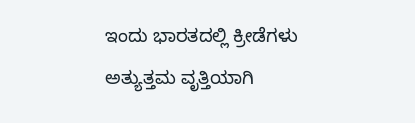ಇಂದು ಭಾರತದಲ್ಲಿ ಕ್ರೀಡೆಗಳು ಅತ್ಯುತ್ತಮ ವೃತ್ತಿಯಾಗಿ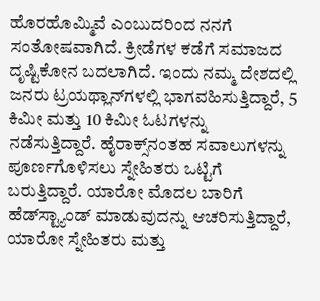ಹೊರಹೊಮ್ಮಿವೆ ಎಂಬುದರಿಂದ ನನಗೆ ಸಂತೋಷವಾಗಿದೆ. ಕ್ರೀಡೆಗಳ ಕಡೆಗೆ ಸಮಾಜದ ದೃಷ್ಟಿಕೋನ ಬದಲಾಗಿದೆ. ಇಂದು ನಮ್ಮ ದೇಶದಲ್ಲಿ ಜನರು ಟ್ರಯಥ್ಲಾನ್‌ಗಳಲ್ಲಿ ಭಾಗವಹಿಸುತ್ತಿದ್ದಾರೆ, 5 ಕಿಮೀ ಮತ್ತು 10 ಕಿಮೀ ಓಟಗಳನ್ನು ನಡೆಸುತ್ತಿದ್ದಾರೆ. ಹೈರಾಕ್ಸ್‌ನಂತಹ ಸವಾಲುಗಳನ್ನು ಪೂರ್ಣಗೊಳಿಸಲು ಸ್ನೇಹಿತರು ಒಟ್ಟಿಗೆ ಬರುತ್ತಿದ್ದಾರೆ. ಯಾರೋ ಮೊದಲ ಬಾರಿಗೆ ಹೆಡ್‌ಸ್ಟ್ಯಾಂಡ್ ಮಾಡುವುದನ್ನು ಆಚರಿಸುತ್ತಿದ್ದಾರೆ, ಯಾರೋ ಸ್ನೇಹಿತರು ಮತ್ತು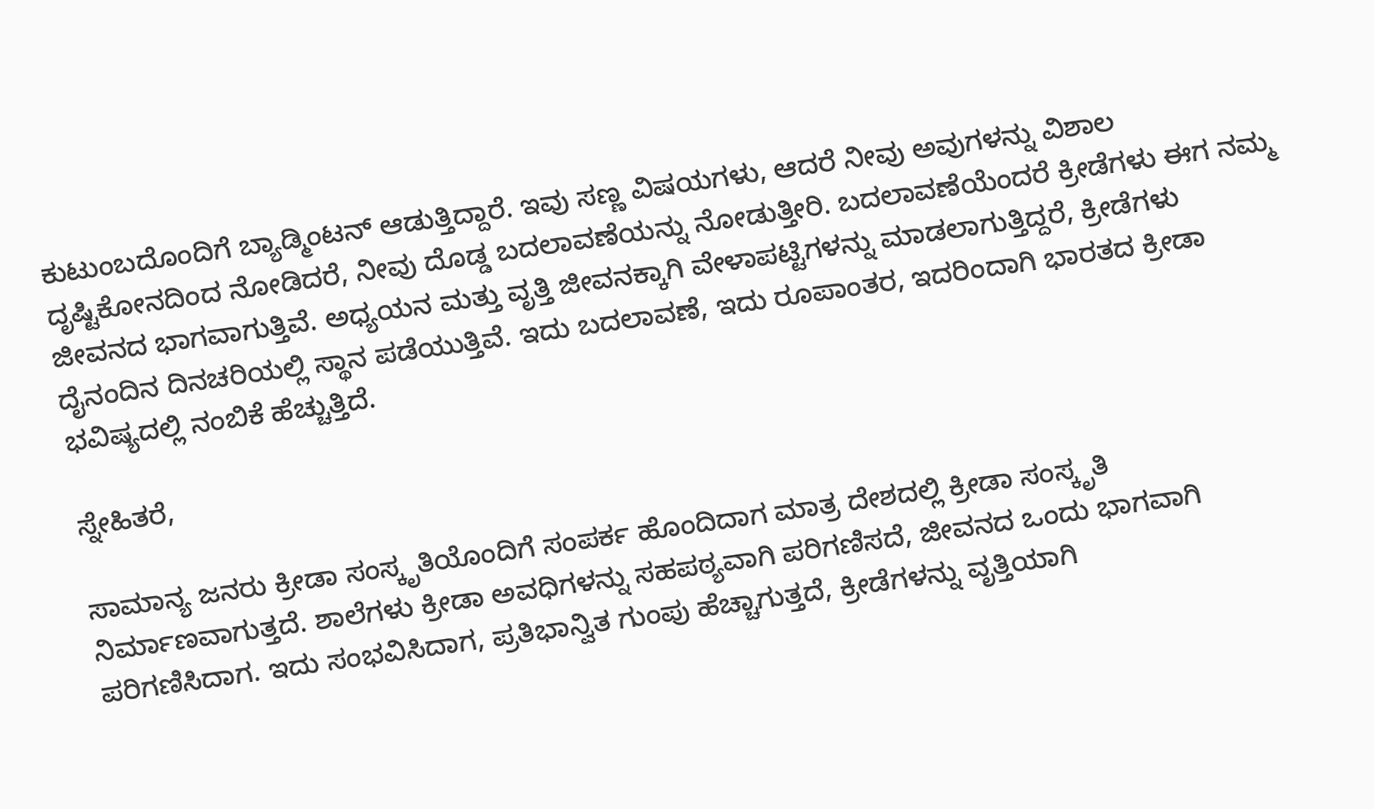ಕುಟುಂಬದೊಂದಿಗೆ ಬ್ಯಾಡ್ಮಿಂಟನ್ ಆಡುತ್ತಿದ್ದಾರೆ. ಇವು ಸಣ್ಣ ವಿಷಯಗಳು, ಆದರೆ ನೀವು ಅವುಗಳನ್ನು ವಿಶಾಲ ದೃಷ್ಟಿಕೋನದಿಂದ ನೋಡಿದರೆ, ನೀವು ದೊಡ್ಡ ಬದಲಾವಣೆಯನ್ನು ನೋಡುತ್ತೀರಿ. ಬದಲಾವಣೆಯೆಂದರೆ ಕ್ರೀಡೆಗಳು ಈಗ ನಮ್ಮ ಜೀವನದ ಭಾಗವಾಗುತ್ತಿವೆ. ಅಧ್ಯಯನ ಮತ್ತು ವೃತ್ತಿ ಜೀವನಕ್ಕಾಗಿ ವೇಳಾಪಟ್ಟಿಗಳನ್ನು ಮಾಡಲಾಗುತ್ತಿದ್ದರೆ, ಕ್ರೀಡೆಗಳು ದೈನಂದಿನ ದಿನಚರಿಯಲ್ಲಿ ಸ್ಥಾನ ಪಡೆಯುತ್ತಿವೆ. ಇದು ಬದಲಾವಣೆ, ಇದು ರೂಪಾಂತರ, ಇದರಿಂದಾಗಿ ಭಾರತದ ಕ್ರೀಡಾ ಭವಿಷ್ಯದಲ್ಲಿ ನಂಬಿಕೆ ಹೆಚ್ಚುತ್ತಿದೆ.

ಸ್ನೇಹಿತರೆ,

ಸಾಮಾನ್ಯ ಜನರು ಕ್ರೀಡಾ ಸಂಸ್ಕೃತಿಯೊಂದಿಗೆ ಸಂಪರ್ಕ ಹೊಂದಿದಾಗ ಮಾತ್ರ ದೇಶದಲ್ಲಿ ಕ್ರೀಡಾ ಸಂಸ್ಕೃತಿ ನಿರ್ಮಾಣವಾಗುತ್ತದೆ. ಶಾಲೆಗಳು ಕ್ರೀಡಾ ಅವಧಿಗಳನ್ನು ಸಹಪಠ್ಯವಾಗಿ ಪರಿಗಣಿಸದೆ, ಜೀವನದ ಒಂದು ಭಾಗವಾಗಿ ಪರಿಗಣಿಸಿದಾಗ. ಇದು ಸಂಭವಿಸಿದಾಗ, ಪ್ರತಿಭಾನ್ವಿತ ಗುಂಪು ಹೆಚ್ಚಾಗುತ್ತದೆ, ಕ್ರೀಡೆಗಳನ್ನು ವೃತ್ತಿಯಾಗಿ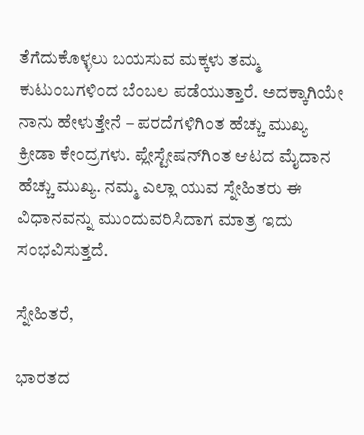ತೆಗೆದುಕೊಳ್ಳಲು ಬಯಸುವ ಮಕ್ಕಳು ತಮ್ಮ ಕುಟುಂಬಗಳಿಂದ ಬೆಂಬಲ ಪಡೆಯುತ್ತಾರೆ. ಅದಕ್ಕಾಗಿಯೇ ನಾನು ಹೇಳುತ್ತೇನೆ – ಪರದೆಗಳಿಗಿಂತ ಹೆಚ್ಚು ಮುಖ್ಯ ಕ್ರೀಡಾ ಕೇಂದ್ರಗಳು. ಪ್ಲೇಸ್ಟೇಷನ್‌ಗಿಂತ ಆಟದ ಮೈದಾನ ಹೆಚ್ಚು ಮುಖ್ಯ. ನಮ್ಮ ಎಲ್ಲಾ ಯುವ ಸ್ನೇಹಿತರು ಈ ವಿಧಾನವನ್ನು ಮುಂದುವರಿಸಿದಾಗ ಮಾತ್ರ ಇದು ಸಂಭವಿಸುತ್ತದೆ.

ಸ್ನೇಹಿತರೆ,

ಭಾರತದ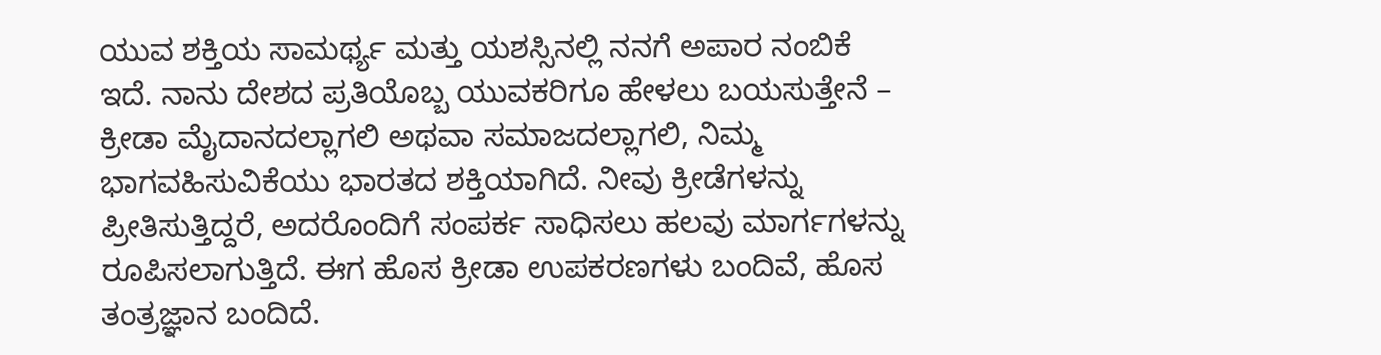ಯುವ ಶಕ್ತಿಯ ಸಾಮರ್ಥ್ಯ ಮತ್ತು ಯಶಸ್ಸಿನಲ್ಲಿ ನನಗೆ ಅಪಾರ ನಂಬಿಕೆ ಇದೆ. ನಾನು ದೇಶದ ಪ್ರತಿಯೊಬ್ಬ ಯುವಕರಿಗೂ ಹೇಳಲು ಬಯಸುತ್ತೇನೆ – ಕ್ರೀಡಾ ಮೈದಾನದಲ್ಲಾಗಲಿ ಅಥವಾ ಸಮಾಜದಲ್ಲಾಗಲಿ, ನಿಮ್ಮ ಭಾಗವಹಿಸುವಿಕೆಯು ಭಾರತದ ಶಕ್ತಿಯಾಗಿದೆ. ನೀವು ಕ್ರೀಡೆಗಳನ್ನು ಪ್ರೀತಿಸುತ್ತಿದ್ದರೆ, ಅದರೊಂದಿಗೆ ಸಂಪರ್ಕ ಸಾಧಿಸಲು ಹಲವು ಮಾರ್ಗಗಳನ್ನು ರೂಪಿಸಲಾಗುತ್ತಿದೆ. ಈಗ ಹೊಸ ಕ್ರೀಡಾ ಉಪಕರಣಗಳು ಬಂದಿವೆ, ಹೊಸ ತಂತ್ರಜ್ಞಾನ ಬಂದಿದೆ.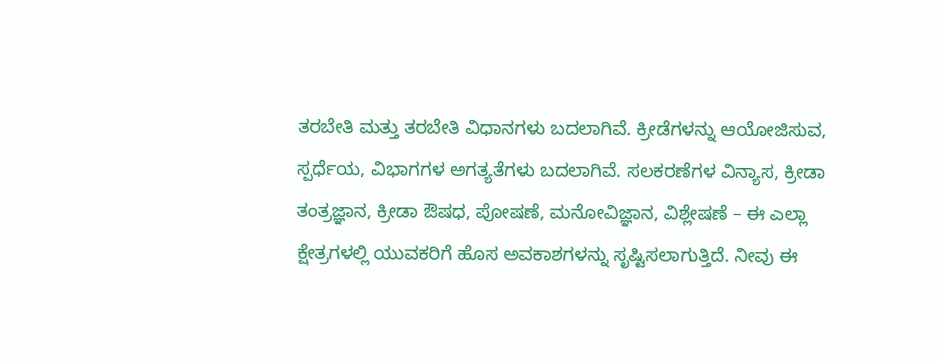ತರಬೇತಿ ಮತ್ತು ತರಬೇತಿ ವಿಧಾನಗಳು ಬದಲಾಗಿವೆ. ಕ್ರೀಡೆಗಳನ್ನು ಆಯೋಜಿಸುವ, ಸ್ಪರ್ಧೆಯ, ವಿಭಾಗಗಳ ಅಗತ್ಯತೆಗಳು ಬದಲಾಗಿವೆ. ಸಲಕರಣೆಗಳ ವಿನ್ಯಾಸ, ಕ್ರೀಡಾ ತಂತ್ರಜ್ಞಾನ, ಕ್ರೀಡಾ ಔಷಧ, ಪೋಷಣೆ, ಮನೋವಿಜ್ಞಾನ, ವಿಶ್ಲೇಷಣೆ – ಈ ಎಲ್ಲಾ ಕ್ಷೇತ್ರಗಳಲ್ಲಿ ಯುವಕರಿಗೆ ಹೊಸ ಅವಕಾಶಗಳನ್ನು ಸೃಷ್ಟಿಸಲಾಗುತ್ತಿದೆ. ನೀವು ಈ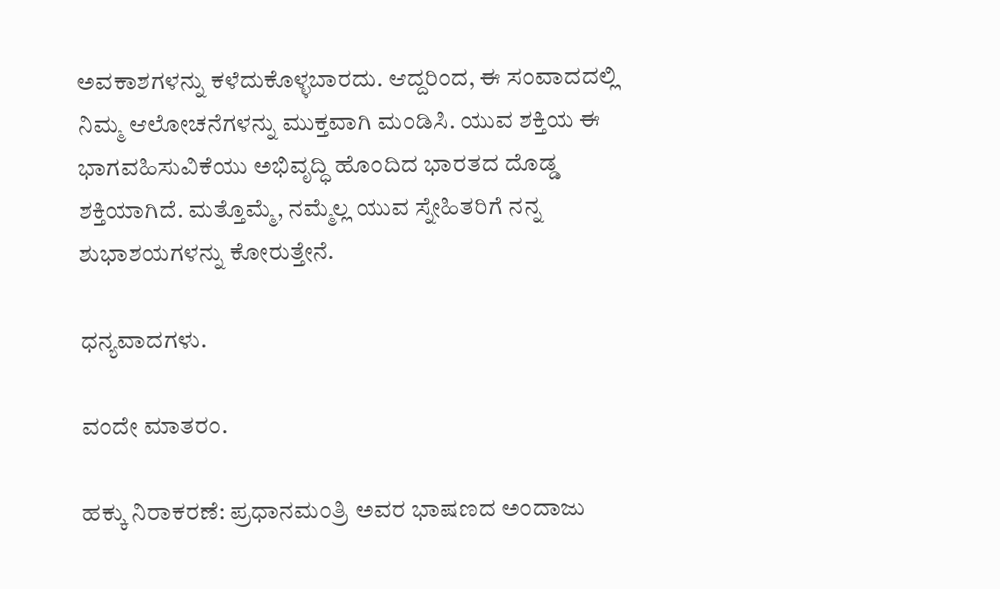ಅವಕಾಶಗಳನ್ನು ಕಳೆದುಕೊಳ್ಳಬಾರದು. ಆದ್ದರಿಂದ, ಈ ಸಂವಾದದಲ್ಲಿ ನಿಮ್ಮ ಆಲೋಚನೆಗಳನ್ನು ಮುಕ್ತವಾಗಿ ಮಂಡಿಸಿ. ಯುವ ಶಕ್ತಿಯ ಈ ಭಾಗವಹಿಸುವಿಕೆಯು ಅಭಿವೃದ್ಧಿ ಹೊಂದಿದ ಭಾರತದ ದೊಡ್ಡ ಶಕ್ತಿಯಾಗಿದೆ. ಮತ್ತೊಮ್ಮೆ, ನಮ್ಮೆಲ್ಲ ಯುವ ಸ್ನೇಹಿತರಿಗೆ ನನ್ನ ಶುಭಾಶಯಗಳನ್ನು ಕೋರುತ್ತೇನೆ.

ಧನ್ಯವಾದಗಳು.

ವಂದೇ ಮಾತರಂ.

ಹಕ್ಕು ನಿರಾಕರಣೆ: ಪ್ರಧಾನಮಂತ್ರಿ ಅವರ ಭಾಷಣದ ಅಂದಾಜು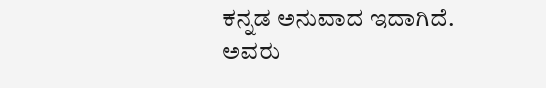ಕನ್ನಡ ಅನುವಾದ ಇದಾಗಿದೆ. ಅವರು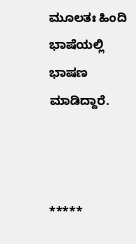ಮೂಲತಃ ಹಿಂದಿ ಭಾಷೆಯಲ್ಲಿ ಭಾಷಣ ಮಾಡಿದ್ದಾರೆ.



*****